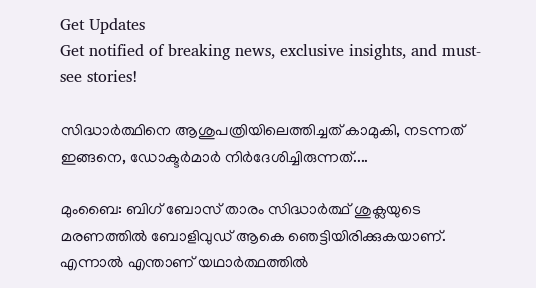Get Updates
Get notified of breaking news, exclusive insights, and must-see stories!

സിദ്ധാര്‍ത്ഥിനെ ആശുപത്രിയിലെത്തിച്ചത് കാമുകി, നടന്നത് ഇങ്ങനെ, ഡോക്ടര്‍മാര്‍ നിര്‍ദേശിച്ചിരുന്നത്....

മുംബൈ: ബിഗ് ബോസ് താരം സിദ്ധാര്‍ത്ഥ് ശുക്ലയുടെ മരണത്തില്‍ ബോളിവുഡ് ആകെ ഞെട്ടിയിരിക്കുകയാണ്. എന്നാല്‍ എന്താണ് യഥാര്‍ത്ഥത്തില്‍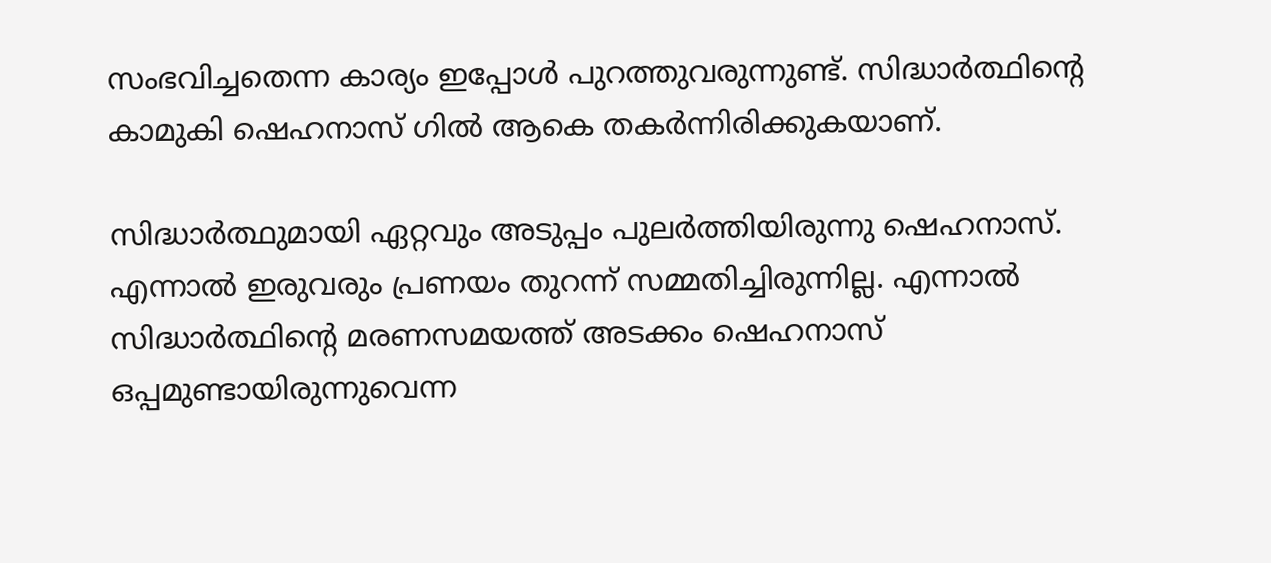സംഭവിച്ചതെന്ന കാര്യം ഇപ്പോള്‍ പുറത്തുവരുന്നുണ്ട്. സിദ്ധാര്‍ത്ഥിന്റെ കാമുകി ഷെഹനാസ് ഗില്‍ ആകെ തകര്‍ന്നിരിക്കുകയാണ്.

സിദ്ധാര്‍ത്ഥുമായി ഏറ്റവും അടുപ്പം പുലര്‍ത്തിയിരുന്നു ഷെഹനാസ്. എന്നാല്‍ ഇരുവരും പ്രണയം തുറന്ന് സമ്മതിച്ചിരുന്നില്ല. എന്നാല്‍ സിദ്ധാര്‍ത്ഥിന്റെ മരണസമയത്ത് അടക്കം ഷെഹനാസ് ഒപ്പമുണ്ടായിരുന്നുവെന്ന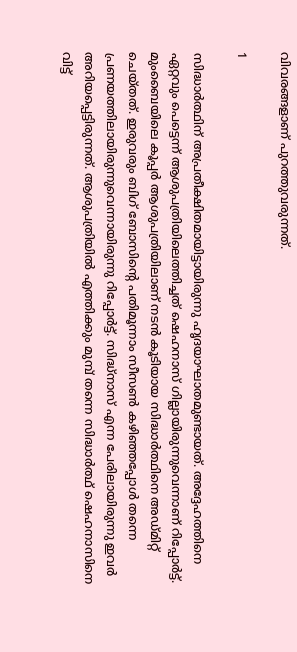വിവരങ്ങളാണ് പുറത്തുവരുന്നത്.

1

സിദ്ധാര്‍ത്ഥിന് അപ്രതീക്ഷിതമായിട്ടായിരുന്നു ഹൃദയാഘാതമുണ്ടായത്. അദ്ദേഹത്തിനെ ഏറ്റവും പെട്ടെന്ന് ആശുപത്രിയിലെത്തിച്ചത് ഷെഹനാസ് ഗില്ലായിരുന്നുവെന്നാണ് റിപ്പോര്‍ട്ട്. മുംബൈയിലെ കൂപ്പര്‍ ആശുപത്രിയിലാണ് നടന്‍ കൂടിയായ സിദ്ധാര്‍ത്ഥിനെ അഡ്മിറ്റ് ചെയ്തത്. ഇരുവരും ബിഗ് ബോസിന്റെ പതിമൂന്നാം സീസണ്‍ കഴിഞ്ഞപ്പോള്‍ തന്നെ പ്രണയത്തിലായിരുന്നുവെന്നായിരുന്നു റിപ്പോര്‍ട്ട്. സിദ്ധ്‌നാസ് എന്ന പേരിലായിരുന്നു ഇവര്‍ അറിയപ്പെട്ടിരുന്നത്. ആശുപത്രിയില്‍ എത്തിക്കും മുമ്പ് തന്നെ സിദ്ധാര്‍ത്ഥ് ഷെഹനാസിനെ വിട്ട്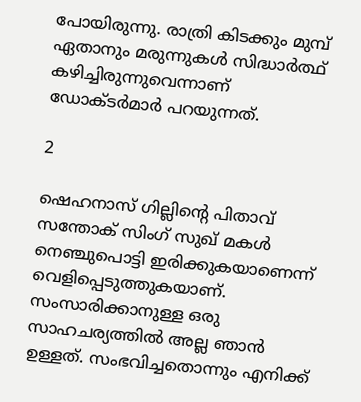പോയിരുന്നു. രാത്രി കിടക്കും മുമ്പ് ഏതാനും മരുന്നുകള്‍ സിദ്ധാര്‍ത്ഥ് കഴിച്ചിരുന്നുവെന്നാണ് ഡോക്ടര്‍മാര്‍ പറയുന്നത്.

2

ഷെഹനാസ് ഗില്ലിന്റെ പിതാവ് സന്തോക് സിംഗ് സുഖ് മകള്‍ നെഞ്ചുപൊട്ടി ഇരിക്കുകയാണെന്ന് വെളിപ്പെടുത്തുകയാണ്. സംസാരിക്കാനുള്ള ഒരു സാഹചര്യത്തില്‍ അല്ല ഞാന്‍ ഉള്ളത്. സംഭവിച്ചതൊന്നും എനിക്ക്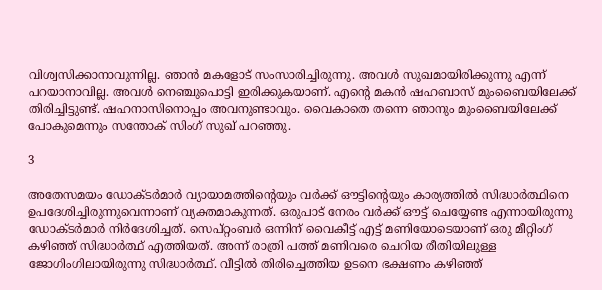വിശ്വസിക്കാനാവുന്നില്ല. ഞാന്‍ മകളോട് സംസാരിച്ചിരുന്നു. അവള്‍ സുഖമായിരിക്കുന്നു എന്ന് പറയാനാവില്ല. അവള്‍ നെഞ്ചുപൊട്ടി ഇരിക്കുകയാണ്. എന്റെ മകന്‍ ഷഹബാസ് മുംബൈയിലേക്ക് തിരിച്ചിട്ടുണ്ട്. ഷഹനാസിനൊപ്പം അവനുണ്ടാവും. വൈകാതെ തന്നെ ഞാനും മുംബൈയിലേക്ക് പോകുമെന്നും സന്തോക് സിംഗ് സുഖ് പറഞ്ഞു.

3

അതേസമയം ഡോക്ടര്‍മാര്‍ വ്യായാമത്തിന്റെയും വര്‍ക്ക് ഔട്ടിന്റെയും കാര്യത്തില്‍ സിദ്ധാര്‍ത്ഥിനെ ഉപദേശിച്ചിരുന്നുവെന്നാണ് വ്യക്തമാകുന്നത്. ഒരുപാട് നേരം വര്‍ക്ക് ഔട്ട് ചെയ്യേണ്ട എന്നായിരുന്നു ഡോക്ടര്‍മാര്‍ നിര്‍ദേശിച്ചത്. സെപ്റ്റംബര്‍ ഒന്നിന് വൈകീട്ട് എട്ട് മണിയോടെയാണ് ഒരു മീറ്റിംഗ് കഴിഞ്ഞ് സിദ്ധാര്‍ത്ഥ് എത്തിയത്. അന്ന് രാത്രി പത്ത് മണിവരെ ചെറിയ രീതിയിലുള്ള ജോഗിംഗിലായിരുന്നു സിദ്ധാര്‍ത്ഥ്. വീട്ടില്‍ തിരിച്ചെത്തിയ ഉടനെ ഭക്ഷണം കഴിഞ്ഞ്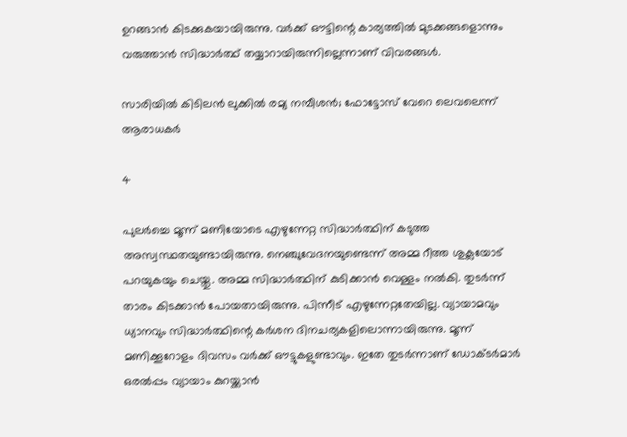ഉറങ്ങാന്‍ കിടക്കുകയായിരുന്നു. വര്‍ക്ക് ഔട്ടിന്റെ കാര്യത്തില്‍ മുടക്കങ്ങളൊന്നും വരുത്താന്‍ സിദ്ധാര്‍ത്ഥ് തയ്യാറായിരുന്നില്ലെന്നാണ് വിവരങ്ങള്‍.

സാരിയില്‍ കിടിലന്‍ ലുക്കില്‍ രമ്യ നമ്പീശന്‍; ഫോട്ടോസ് വേറെ ലെവലെന്ന് ആരാധകര്‍

4

പുലര്‍ച്ചെ മൂന്ന് മണിയോടെ എഴുന്നേറ്റ സിദ്ധാര്‍ത്ഥിന് കടുത്ത അസ്വസ്ഥതയുണ്ടായിരുന്നു. നെഞ്ചുവേദനയുണ്ടെന്ന് അമ്മ റീത്ത ശുക്ലയോട് പറയുകയും ചെയ്തു. അമ്മ സിദ്ധാര്‍ത്ഥിന് കുടിക്കാന്‍ വെള്ളം നല്‍കി. തുടര്‍ന്ന് താരം കിടക്കാന്‍ പോയതായിരുന്നു. പിന്നീട് എഴുന്നേറ്റതേയില്ല. വ്യായാമവും ധ്യാനവും സിദ്ധാര്‍ത്ഥിന്റെ കര്‍ശന ദിനചര്യകളിലൊന്നായിരുന്നു. മൂന്ന് മണിക്കൂറോളം ദിവസം വര്‍ക്ക് ഔട്ടുകളുണ്ടാവും. ഇതേ തുടര്‍ന്നാണ് ഡോക്ടര്‍മാര്‍ ഒരല്‍പ്പം വ്യായാം കുറയ്ക്കാന്‍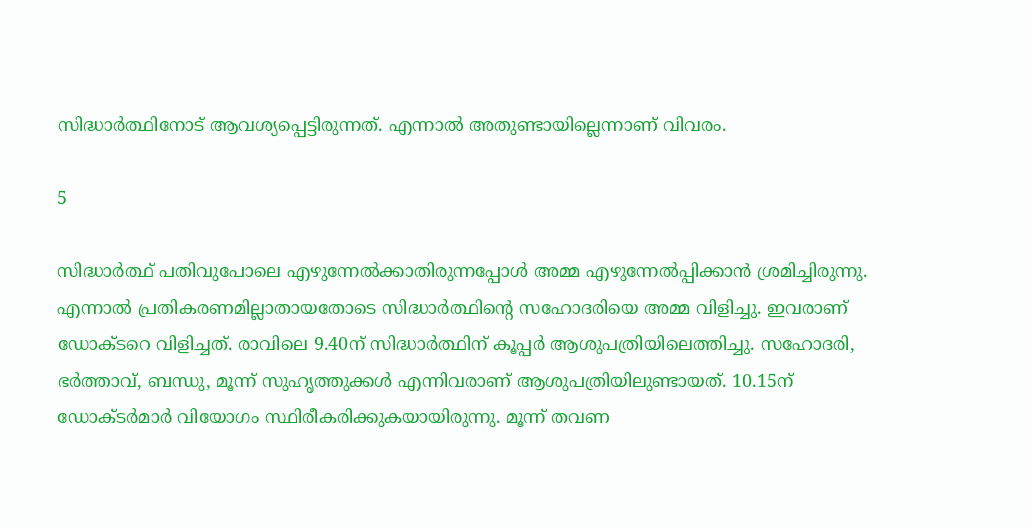സിദ്ധാര്‍ത്ഥിനോട് ആവശ്യപ്പെട്ടിരുന്നത്. എന്നാല്‍ അതുണ്ടായില്ലെന്നാണ് വിവരം.

5

സിദ്ധാര്‍ത്ഥ് പതിവുപോലെ എഴുന്നേല്‍ക്കാതിരുന്നപ്പോള്‍ അമ്മ എഴുന്നേല്‍പ്പിക്കാന്‍ ശ്രമിച്ചിരുന്നു. എന്നാല്‍ പ്രതികരണമില്ലാതായതോടെ സിദ്ധാര്‍ത്ഥിന്റെ സഹോദരിയെ അമ്മ വിളിച്ചു. ഇവരാണ് ഡോക്ടറെ വിളിച്ചത്. രാവിലെ 9.40ന് സിദ്ധാര്‍ത്ഥിന് കൂപ്പര്‍ ആശുപത്രിയിലെത്തിച്ചു. സഹോദരി, ഭര്‍ത്താവ്, ബന്ധു, മൂന്ന് സുഹൃത്തുക്കള്‍ എന്നിവരാണ് ആശുപത്രിയിലുണ്ടായത്. 10.15ന് ഡോക്ടര്‍മാര്‍ വിയോഗം സ്ഥിരീകരിക്കുകയായിരുന്നു. മൂന്ന് തവണ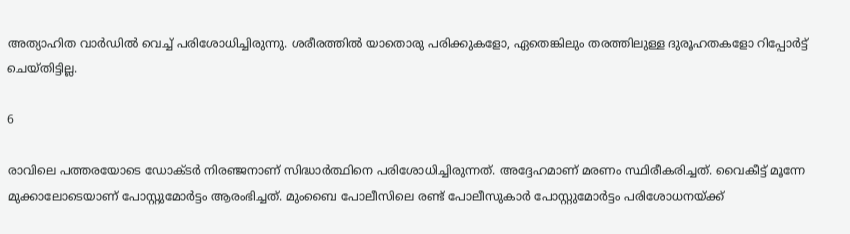അത്യാഹിത വാര്‍ഡില്‍ വെച്ച് പരിശോധിച്ചിരുന്നു. ശരീരത്തില്‍ യാതൊരു പരിക്കുകളോ, ഏതെങ്കിലും തരത്തിലുള്ള ദുരൂഹതകളോ റിപ്പോര്‍ട്ട് ചെയ്തിട്ടില്ല.

6

രാവിലെ പത്തരയോടെ ഡോക്ടര്‍ നിരഞ്ജനാണ് സിദ്ധാര്‍ത്ഥിനെ പരിശോധിച്ചിരുന്നത്. അദ്ദേഹമാണ് മരണം സ്ഥിരീകരിച്ചത്. വൈകീട്ട് മൂന്നേ മുക്കാലോടെയാണ് പോസ്റ്റുമോര്‍ട്ടം ആരംഭിച്ചത്. മുംബൈ പോലീസിലെ രണ്ട് പോലീസുകാര്‍ പോസ്റ്റുമോര്‍ട്ടം പരിശോധനയ്ക്ക്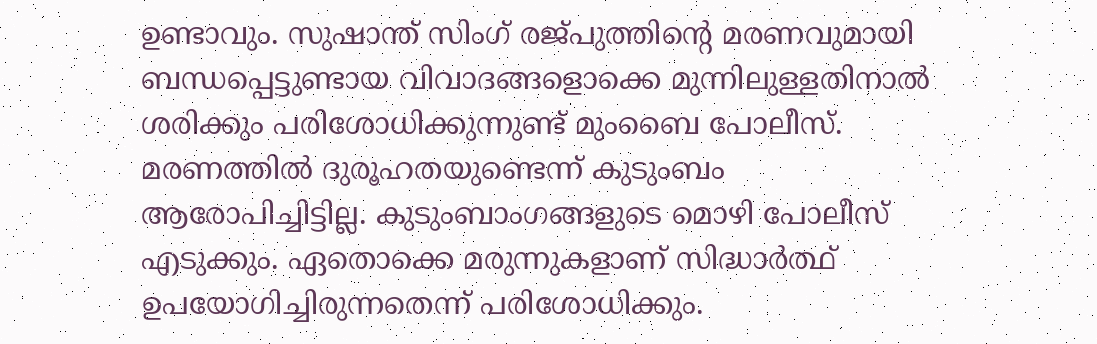ഉണ്ടാവും. സുഷാന്ത് സിംഗ് രജ്പുത്തിന്റെ മരണവുമായി ബന്ധപ്പെട്ടുണ്ടായ വിവാദങ്ങളൊക്കെ മുന്നിലുള്ളതിനാല്‍ ശരിക്കും പരിശോധിക്കുന്നുണ്ട് മുംബൈ പോലീസ്. മരണത്തില്‍ ദുരൂഹതയുണ്ടെന്ന് കുടുംബം ആരോപിച്ചിട്ടില്ല. കുടുംബാംഗങ്ങളുടെ മൊഴി പോലീസ് എടുക്കും. ഏതൊക്കെ മരുന്നുകളാണ് സിദ്ധാര്‍ത്ഥ് ഉപയോഗിച്ചിരുന്നതെന്ന് പരിശോധിക്കും.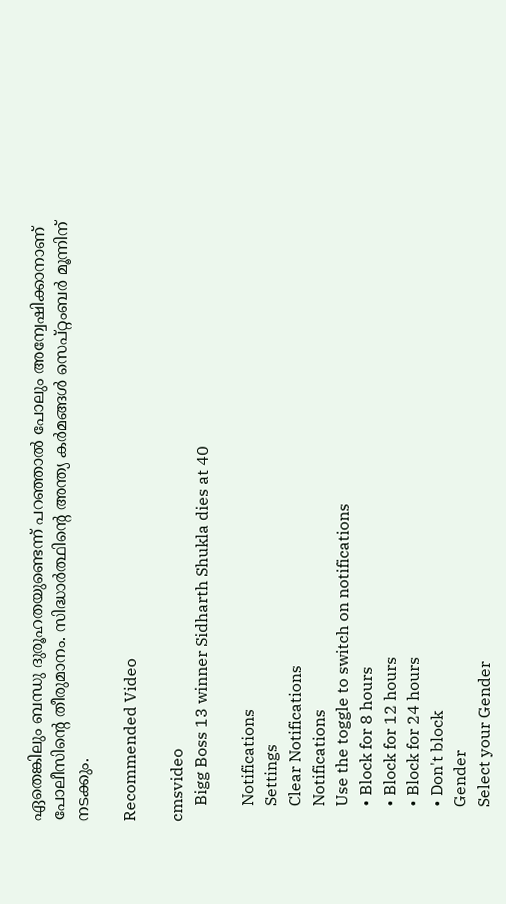ഏതെങ്കിലും ബന്ധു ദുരൂഹതയുണ്ടെന്ന് പറഞ്ഞാല്‍ പോലും അന്വേഷിക്കാനാണ് പോലീസിന്റെ തീരുമാനം. സിദ്ധാര്‍ത്ഥിന്റെ അന്ത്യ കര്‍മങ്ങള്‍ സെപ്റ്റംബര്‍ മൂന്നിന് നടക്കും.

Recommended Video

cmsvideo
    Bigg Boss 13 winner Sidharth Shukla dies at 40

    Notifications
    Settings
    Clear Notifications
    Notifications
    Use the toggle to switch on notifications
    • Block for 8 hours
    • Block for 12 hours
    • Block for 24 hours
    • Don't block
    Gender
    Select your Gender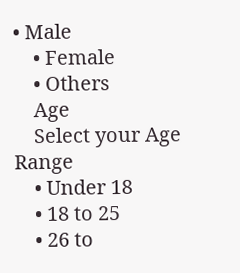• Male
    • Female
    • Others
    Age
    Select your Age Range
    • Under 18
    • 18 to 25
    • 26 to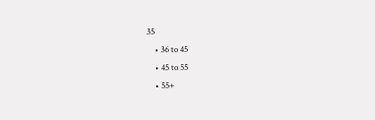35
    • 36 to 45
    • 45 to 55
    • 55+